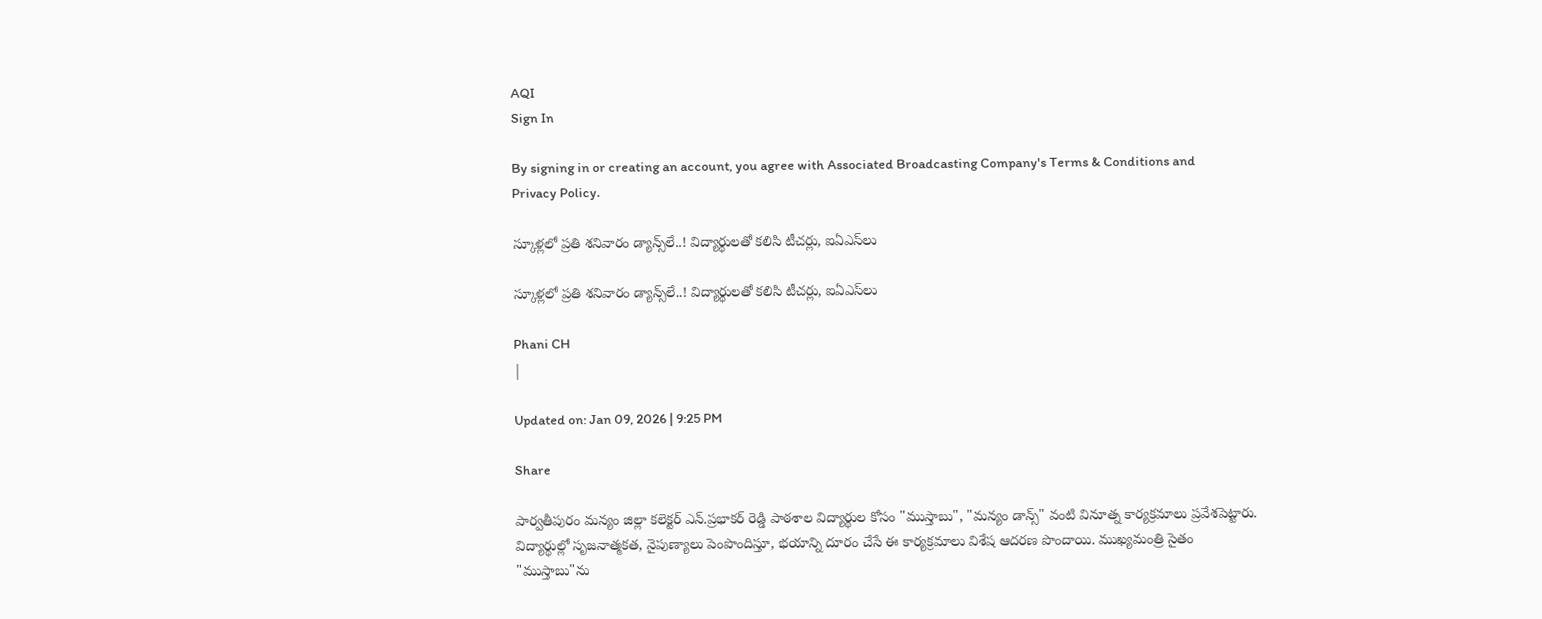AQI
Sign In

By signing in or creating an account, you agree with Associated Broadcasting Company's Terms & Conditions and Privacy Policy.

స్కూళ్లలో ప్రతి శనివారం డ్యాన్స్‌లే..! విద్యార్థులతో కలిసి టీచర్లు, ఐఏఎస్‌లు

స్కూళ్లలో ప్రతి శనివారం డ్యాన్స్‌లే..! విద్యార్థులతో కలిసి టీచర్లు, ఐఏఎస్‌లు

Phani CH
|

Updated on: Jan 09, 2026 | 9:25 PM

Share

పార్వతీపురం మన్యం జిల్లా కలెక్టర్ ఎన్.ప్రభాకర్ రెడ్డి పాఠశాల విద్యార్థుల కోసం "ముస్తాబు", "మన్యం డాన్స్" వంటి వినూత్న కార్యక్రమాలు ప్రవేశపెట్టారు. విద్యార్థుల్లో సృజనాత్మకత, నైపుణ్యాలు పెంపొందిస్తూ, భయాన్ని దూరం చేసే ఈ కార్యక్రమాలు విశేష ఆదరణ పొందాయి. ముఖ్యమంత్రి సైతం "ముస్తాబు"ను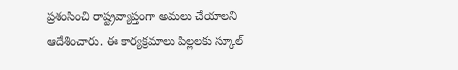ప్రశంసించి రాష్ట్రవ్యాప్తంగా అమలు చేయాలని ఆదేశించారు. ఈ కార్యక్రమాలు పిల్లలకు స్కూల్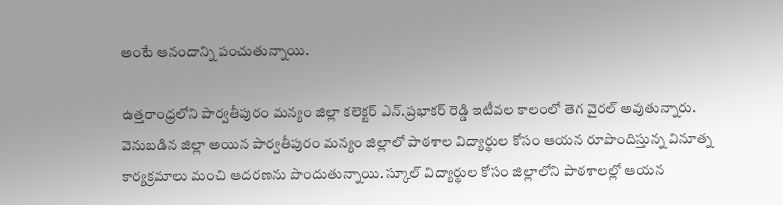అంటే ఆనందాన్ని పంచుతున్నాయి.

ఉత్తరాంధ్రలోని పార్వతీపురం మన్యం జిల్లా కలెక్టర్ ఎన్.ప్రభాకర్ రెడ్డి ఇటీవల కాలంలో తెగ వైరల్ అవుతున్నారు. వెనుబడిన జిల్లా అయిన పార్వతీపురం మన్యం జిల్లాలో పాఠశాల విద్యార్థుల కోసం ఆయన రూపొందిస్తున్న వినూత్న కార్యక్రమాలు మంచి ఆదరణను పొందుతున్నాయి. స్కూల్ విద్యార్థుల కోసం జిల్లాలోని పాఠశాలల్లో ఆయన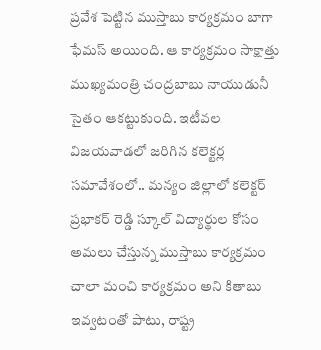ప్రవేశ పెట్టిన ముస్తాబు కార్యక్రమం బాగా ఫేమస్ అయింది. ఆ కార్యక్రమం సాక్షాత్తు ముఖ్యమంత్రి చంద్రబాబు నాయుడునీ సైతం ఆకట్టుకుంది. ఇటీవల విజయవాడలో జరిగిన కలెక్టర్ల సమావేశంలో.. మన్యం జిల్లాలో కలెక్టర్ ప్రభాకర్ రెడ్డి స్కూల్ విద్యార్థుల కోసం అమలు చేస్తున్న ముస్తాబు కార్యక్రమం చాలా మంచి కార్యక్రమం అని కితాబు ఇవ్వటంతో పాటు, రాష్ట్ర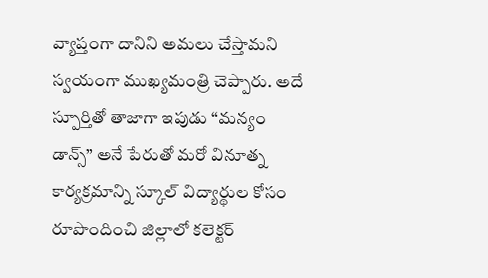వ్యాప్తంగా దానిని అమలు చేస్తామని స్వయంగా ముఖ్యమంత్రి చెప్పారు. అదే స్పూర్తితో తాజాగా ఇపుడు “మన్యం డాన్స్” అనే పేరుతో మరో వినూత్న కార్యక్రమాన్ని స్కూల్ విద్యార్థుల కోసం రూపొందించి జిల్లాలో కలెక్టర్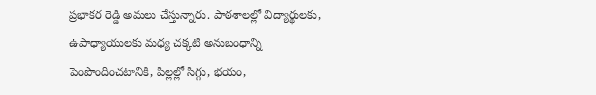ప్రభాకర రెడ్డి అమలు చేస్తున్నారు. పాఠశాలల్లో విద్యార్థులకు, ఉపాధ్యాయులకు మధ్య చక్కటి అనుబంధాన్ని పెంపొందించటానికి, పిల్లల్లో సిగ్గు, భయం,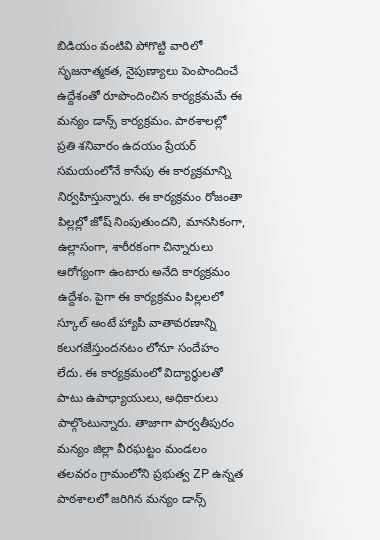బిడియం వంటివి పోగొట్టి వారిలో సృజనాత్మకత, నైపుణ్యాలు పెంపొందించే ఉద్దేశంతో రూపొందించిన కార్యక్రమమే ఈ మన్యం డాన్స్ కార్యక్రమం. పాఠశాలల్లో ప్రతి శనివారం ఉదయం ప్రేయర్ సమయంలోనే కాసేపు ఈ కార్యక్రమాన్ని నిర్వహిస్తున్నారు. ఈ కార్యక్రమం రోజంతా పిల్లల్లో జోష్ నింపుతుందని, మానసికంగా, ఉల్లాసంగా, శారీరకంగా చిన్నారులు ఆరోగ్యంగా ఉంటారు అనేది కార్యక్రమం ఉద్దేశం. పైగా ఈ కార్యక్రమం పిల్లలలో స్కూల్ అంటే హ్యాపీ వాతావరణాన్ని కలుగజేస్తుందనటం లోనూ సందేహం లేదు. ఈ కార్యక్రమంలో విద్యార్థులతో పాటు ఉపాధ్యాయులు, అధికారులు పాల్గొంటున్నారు. తాజాగా పార్వతీపురం మన్యం జిల్లా వీరఘట్టం మండలం తలవరం గ్రామంలోని ప్రభుత్వ ZP ఉన్నత పాఠశాలలో జరిగిన మన్యం డాన్స్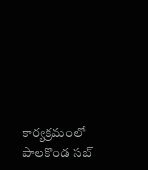కార్యక్రమంలో పాలకొండ సబ్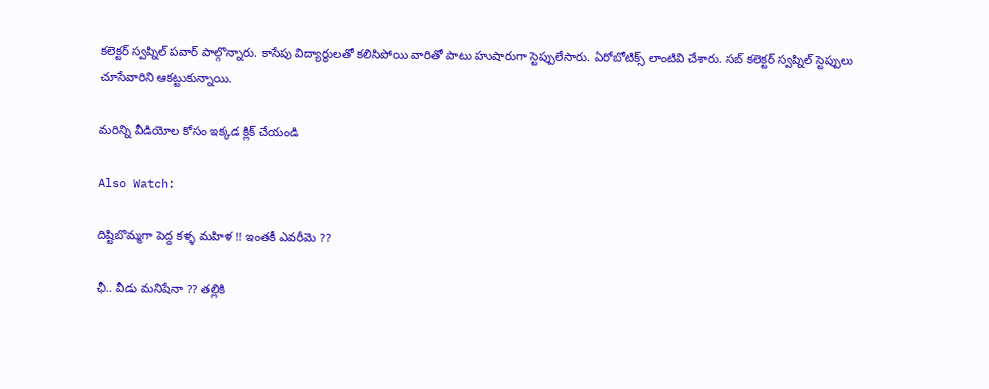కలెక్టర్ స్వప్నిల్ పవార్ పాల్గొన్నారు. కాసేపు విద్యార్థులతో కలిసిపోయి వారితో పాటు హుషారుగా స్టెప్పులేసారు. ఏరోబోటిక్స్ లాంటివి చేశారు. సబ్ కలెక్టర్ స్వప్నిల్ స్టెప్పులు చూసేవారిని ఆకట్టుకున్నాయి.

మరిన్ని వీడియోల కోసం ఇక్కడ క్లిక్ చేయండి

Also Watch:

దిష్టిబొమ్మగా పెద్ద కళ్ళ మహిళ !! ఇంతకీ ఎవరీమె ??

ఛీ.. వీడు మనిషేనా ?? తల్లికి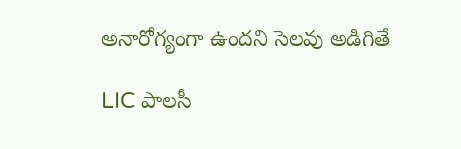అనారోగ్యంగా ఉందని సెలవు అడిగితే

LIC పాలసీ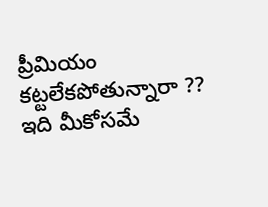ప్రీమియం కట్టలేకపోతున్నారా ?? ఇది మీకోసమే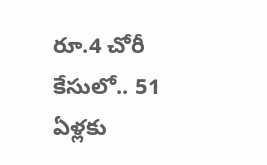రూ.4 చోరీ కేసులో.. 51 ఏళ్లకు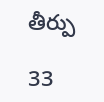తీర్పు

33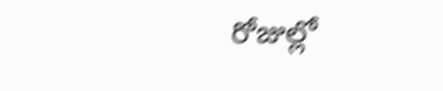రోజుల్లో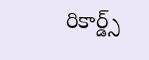రికార్డ్స్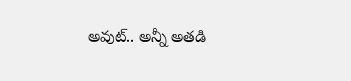అవుట్.. అన్నీ అతడి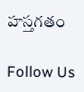హస్తగతం

Follow Us